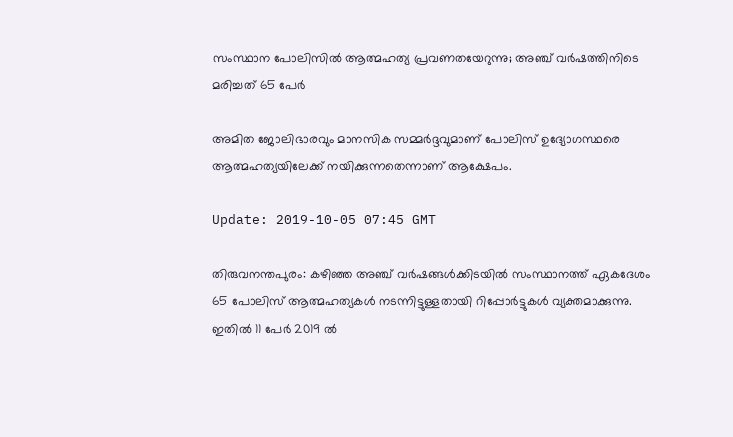സംസ്ഥാന പോലിസില്‍ ആത്മഹത്യ പ്രവണതയേറുന്നു; അഞ്ച് വര്‍ഷത്തിനിടെ മരിച്ചത് 65 പേര്‍

അമിത ജോലിഭാരവും മാനസിക സമ്മര്‍ദ്ദവുമാണ് പോലിസ് ഉദ്യോഗസ്ഥരെ ആത്മഹത്യയിലേക്ക് നയിക്കുന്നതെന്നാണ് ആക്ഷേപം.

Update: 2019-10-05 07:45 GMT

തിരുവനന്തപുരം: കഴിഞ്ഞ അഞ്ച് വര്‍ഷങ്ങള്‍ക്കിടയില്‍ സംസ്ഥാനത്ത് ഏകദേശം 65 പോലിസ് ആത്മഹത്യകള്‍ നടന്നിട്ടുള്ളതായി റിപ്പോര്‍ട്ടുകള്‍ വ്യക്തമാക്കുന്നു. ഇതില്‍ 11 പേര്‍ 2019 ല്‍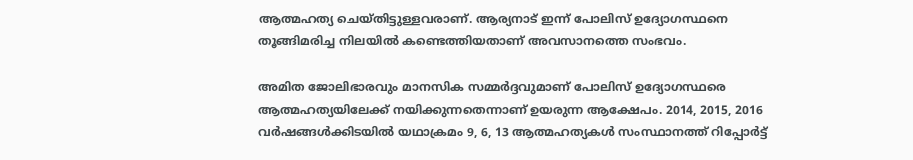ആത്മഹത്യ ചെയ്തിട്ടുള്ളവരാണ്. ആര്യനാട് ഇന്ന് പോലിസ് ഉദ്യോഗസ്ഥനെ തൂങ്ങിമരിച്ച നിലയിൽ കണ്ടെത്തിയതാണ് അവസാനത്തെ സംഭവം.

അമിത ജോലിഭാരവും മാനസിക സമ്മര്‍ദ്ദവുമാണ് പോലിസ് ഉദ്യോഗസ്ഥരെ ആത്മഹത്യയിലേക്ക് നയിക്കുന്നതെന്നാണ് ഉയരുന്ന ആക്ഷേപം. 2014, 2015, 2016 വര്‍ഷങ്ങള്‍ക്കിടയില്‍ യഥാക്രമം 9, 6, 13 ആത്മഹത്യകള്‍ സംസ്ഥാനത്ത് റിപ്പോര്‍ട്ട്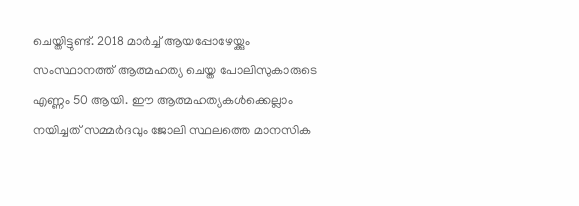ചെയ്തിട്ടുണ്ട്. 2018 മാര്‍ച്ച് ആയപ്പോഴേയ്ക്കും സംസ്ഥാനത്ത് ആത്മഹത്യ ചെയ്ത പോലിസുകാരുടെ എണ്ണം 50 ആയി. ഈ ആത്മഹത്യകള്‍ക്കെല്ലാം നയിച്ചത് സമ്മര്‍ദവും ജോലി സ്ഥലത്തെ മാനസിക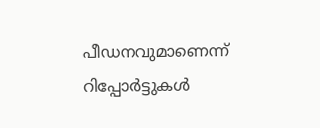പീഡനവുമാണെന്ന് റിപ്പോര്‍ട്ടുകള്‍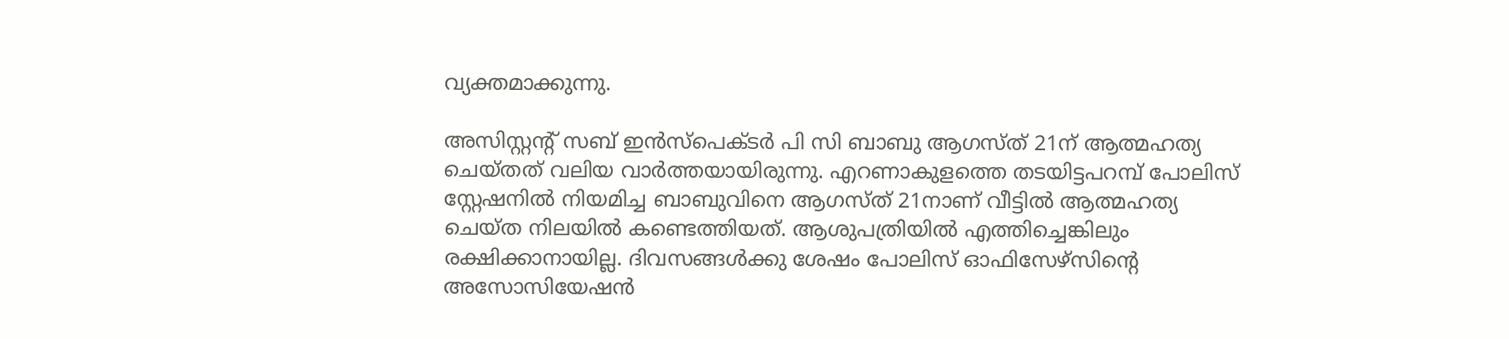വ്യക്തമാക്കുന്നു.

അസിസ്റ്റന്റ് സബ് ഇന്‍സ്പെക്ടര്‍ പി സി ബാബു ആഗസ്ത് 21ന് ആത്മഹത്യ ചെയ്തത് വലിയ വാര്‍ത്തയായിരുന്നു. എറണാകുളത്തെ തടയിട്ടപറമ്പ് പോലിസ് സ്റ്റേഷനില്‍ നിയമിച്ച ബാബുവിനെ ആഗസ്ത് 21നാണ് വീട്ടില്‍ ആത്മഹത്യ ചെയ്ത നിലയില്‍ കണ്ടെത്തിയത്. ആശുപത്രിയില്‍ എത്തിച്ചെങ്കിലും രക്ഷിക്കാനായില്ല. ദിവസങ്ങള്‍ക്കു ശേഷം പോലിസ് ഓഫിസേഴ്സിന്റെ അസോസിയേഷന്‍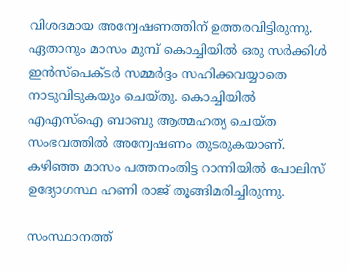വിശദമായ അന്വേഷണത്തിന് ഉത്തരവിട്ടിരുന്നു. ഏതാനും മാസം മുമ്പ് കൊച്ചിയില്‍ ഒരു സര്‍ക്കിള്‍ ഇന്‍സ്‌പെക്ടര്‍ സമ്മര്‍ദ്ദം സഹിക്കവയ്യാതെ നാടുവിടുകയും ചെയ്തു. കൊച്ചിയില്‍ എഎസ്‌ഐ ബാബു ആത്മഹത്യ ചെയ്ത സംഭവത്തില്‍ അന്വേഷണം തുടരുകയാണ്. കഴിഞ്ഞ മാസം പത്തനംതിട്ട റാന്നിയില്‍ പോലിസ് ഉദ്യോഗസ്ഥ ഹണി രാജ് തൂങ്ങിമരിച്ചിരുന്നു.

സംസ്ഥാനത്ത്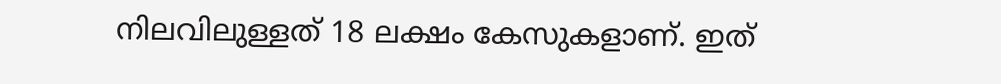നിലവിലുള്ളത് 18 ലക്ഷം കേസുകളാണ്. ഇത്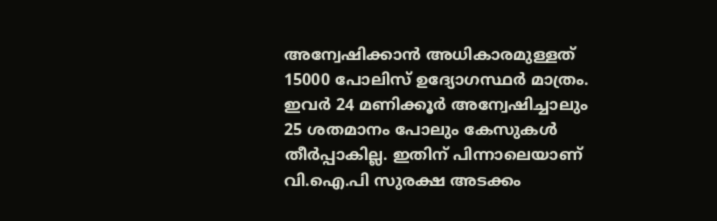അന്വേഷിക്കാന്‍ അധികാരമുള്ളത് 15000 പോലിസ് ഉദ്യോഗസ്ഥര്‍ മാത്രം. ഇവര്‍ 24 മണിക്കൂര്‍ അന്വേഷിച്ചാലും 25 ശതമാനം പോലും കേസുകള്‍ തീര്‍പ്പാകില്ല. ഇതിന് പിന്നാലെയാണ് വി.ഐ.പി സുരക്ഷ അടക്കം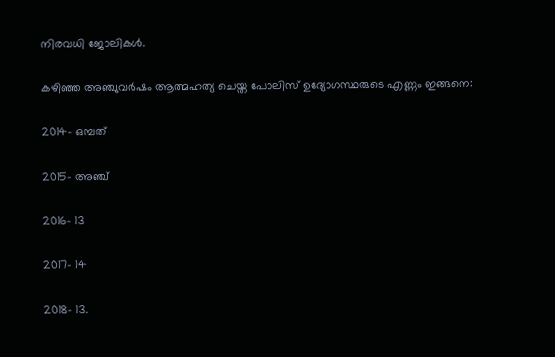നിരവധി ജോലികള്‍.

കഴിഞ്ഞ അഞ്ചുവര്‍ഷം ആത്മഹത്യ ചെയ്ത പോലിസ് ഉദ്യോഗസ്ഥരുടെ എണ്ണം ഇങ്ങനെ:

2014- ഒമ്പത്

2015- അഞ്ച്

2016- 13

2017- 14

2018- 13.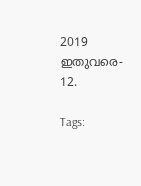2019 ഇതുവരെ- 12.

Tags: